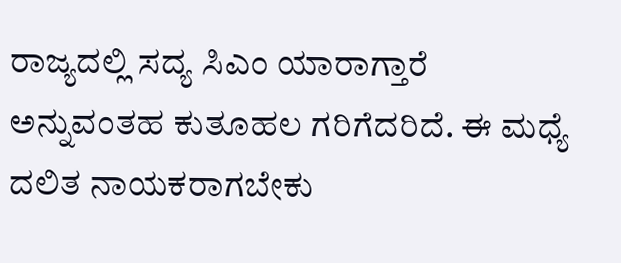ರಾಜ್ಯದಲ್ಲಿ ಸದ್ಯ ಸಿಎಂ ಯಾರಾಗ್ತಾರೆ ಅನ್ನುವಂತಹ ಕುತೂಹಲ ಗರಿಗೆದರಿದೆ. ಈ ಮಧ್ಯೆ ದಲಿತ ನಾಯಕರಾಗಬೇಕು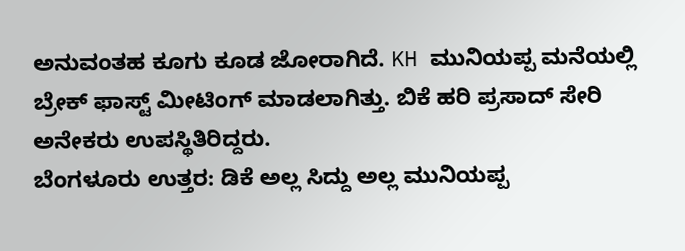ಅನುವಂತಹ ಕೂಗು ಕೂಡ ಜೋರಾಗಿದೆ. KH ಮುನಿಯಪ್ಪ ಮನೆಯಲ್ಲಿ ಬ್ರೇಕ್ ಫಾಸ್ಟ್ ಮೀಟಿಂಗ್ ಮಾಡಲಾಗಿತ್ತು. ಬಿಕೆ ಹರಿ ಪ್ರಸಾದ್ ಸೇರಿ ಅನೇಕರು ಉಪಸ್ಥಿತಿರಿದ್ದರು.
ಬೆಂಗಳೂರು ಉತ್ತರ: ಡಿಕೆ ಅಲ್ಲ ಸಿದ್ದು ಅಲ್ಲ ಮುನಿಯಪ್ಪ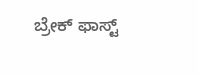ಬ್ರೇಕ್ ಫಾಸ್ಟ್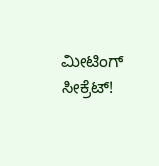ಮೀಟಿಂಗ್ ಸೀಕ್ರೆಟ್!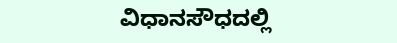ವಿಧಾನಸೌಧದಲ್ಲಿ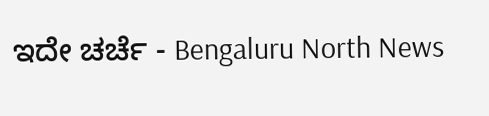ಇದೇ ಚರ್ಚೆ - Bengaluru North News